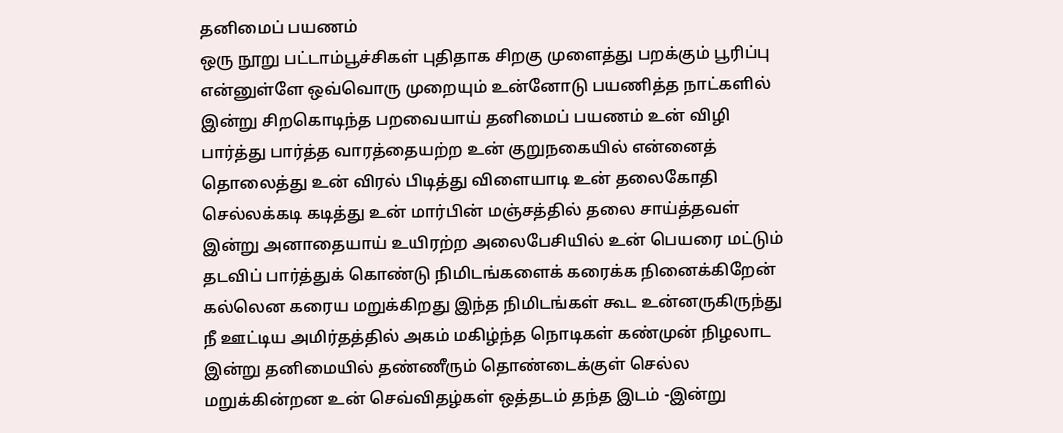தனிமைப் பயணம்
ஒரு நூறு பட்டாம்பூச்சிகள் புதிதாக சிறகு முளைத்து பறக்கும் பூரிப்பு என்னுள்ளே ஒவ்வொரு முறையும் உன்னோடு பயணித்த நாட்களில் இன்று சிறகொடிந்த பறவையாய் தனிமைப் பயணம் உன் விழி பார்த்து பார்த்த வாரத்தையற்ற உன் குறுநகையில் என்னைத் தொலைத்து உன் விரல் பிடித்து விளையாடி உன் தலைகோதி செல்லக்கடி கடித்து உன் மார்பின் மஞ்சத்தில் தலை சாய்த்தவள் இன்று அனாதையாய் உயிரற்ற அலைபேசியில் உன் பெயரை மட்டும் தடவிப் பார்த்துக் கொண்டு நிமிடங்களைக் கரைக்க நினைக்கிறேன் கல்லென கரைய மறுக்கிறது இந்த நிமிடங்கள் கூட உன்னருகிருந்து நீ ஊட்டிய அமிர்தத்தில் அகம் மகிழ்ந்த நொடிகள் கண்முன் நிழலாட இன்று தனிமையில் தண்ணீரும் தொண்டைக்குள் செல்ல மறுக்கின்றன உன் செவ்விதழ்கள் ஒத்தடம் தந்த இடம் -இன்று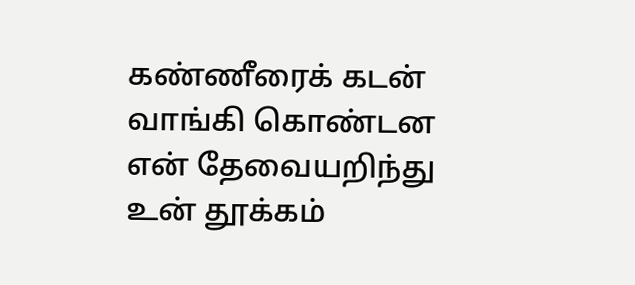கண்ணீரைக் கடன் வாங்கி கொண்டன என் தேவையறிந்து உன் தூக்கம்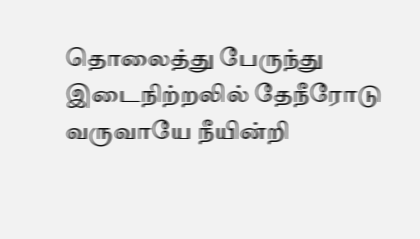தொலைத்து பேருந்து இடைநிற்றலில் தேநீரோடு வருவாயே நீயின்றி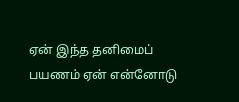ஏன் இந்த தனிமைப் பயணம் ஏன் என்னோடு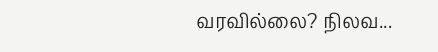வரவில்லை? நிலவ...